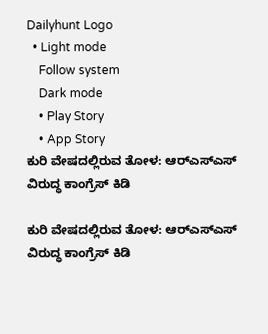Dailyhunt Logo
  • Light mode
    Follow system
    Dark mode
    • Play Story
    • App Story
ಕುರಿ ವೇಷದಲ್ಲಿರುವ ತೋಳ: ಆರ್‌ಎಸ್‌ಎಸ್‌ ವಿರುದ್ಧ ಕಾಂಗ್ರೆಸ್‌ ಕಿಡಿ

ಕುರಿ ವೇಷದಲ್ಲಿರುವ ತೋಳ: ಆರ್‌ಎಸ್‌ಎಸ್‌ ವಿರುದ್ಧ ಕಾಂಗ್ರೆಸ್‌ ಕಿಡಿ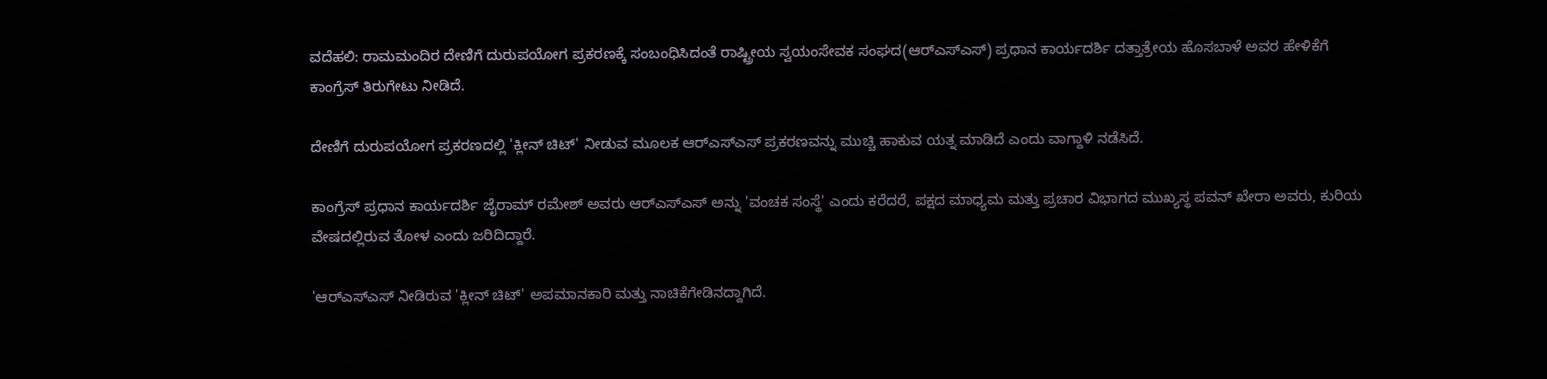ವದೆಹಲಿ: ರಾಮಮಂದಿರ ದೇಣಿಗೆ ದುರುಪಯೋಗ ಪ್ರಕರಣಕ್ಕೆ ಸಂಬಂಧಿಸಿದಂತೆ ರಾಷ್ಟ್ರೀಯ ಸ್ವಯಂಸೇವಕ ಸಂಘದ(ಆರ್‌ಎಸ್‌ಎಸ್‌) ಪ್ರಧಾನ ಕಾರ್ಯದರ್ಶಿ ದತ್ತಾತ್ರೇಯ ಹೊಸಬಾಳೆ ಅವರ ಹೇಳಿಕೆಗೆ ಕಾಂಗ್ರೆಸ್‌ ತಿರುಗೇಟು ನೀಡಿದೆ.

ದೇಣಿಗೆ ದುರುಪಯೋಗ ಪ್ರಕರಣದಲ್ಲಿ 'ಕ್ಲೀನ್‌ ಚಿಟ್‌' ನೀಡುವ ಮೂಲಕ ಆರ್‌ಎಸ್‌ಎಸ್‌ ಪ್ರಕರಣವನ್ನು ಮುಚ್ಚಿ ಹಾಕುವ ಯತ್ನ ಮಾಡಿದೆ ಎಂದು ವಾಗ್ದಾಳಿ ನಡೆಸಿದೆ.

ಕಾಂಗ್ರೆಸ್ ಪ್ರಧಾನ ಕಾರ್ಯದರ್ಶಿ ಜೈರಾಮ್ ರಮೇಶ್ ಅವರು ಆರ್‌ಎಸ್‌ಎಸ್ ಅನ್ನು 'ವಂಚಕ ಸಂಸ್ಥೆ' ಎಂದು ಕರೆದರೆ, ಪಕ್ಷದ ಮಾಧ್ಯಮ ಮತ್ತು ಪ್ರಚಾರ ವಿಭಾಗದ ಮುಖ್ಯಸ್ಥ ಪವನ್ ಖೇರಾ ಅವರು, ಕುರಿಯ ವೇಷದಲ್ಲಿರುವ ತೋಳ ಎಂದು ಜರಿದಿದ್ದಾರೆ.

'ಆರ್‌ಎಸ್‌ಎಸ್ ನೀಡಿರುವ 'ಕ್ಲೀನ್ ಚಿಟ್' ಅಪಮಾನಕಾರಿ ಮತ್ತು ನಾಚಿಕೆಗೇಡಿನದ್ದಾಗಿದೆ.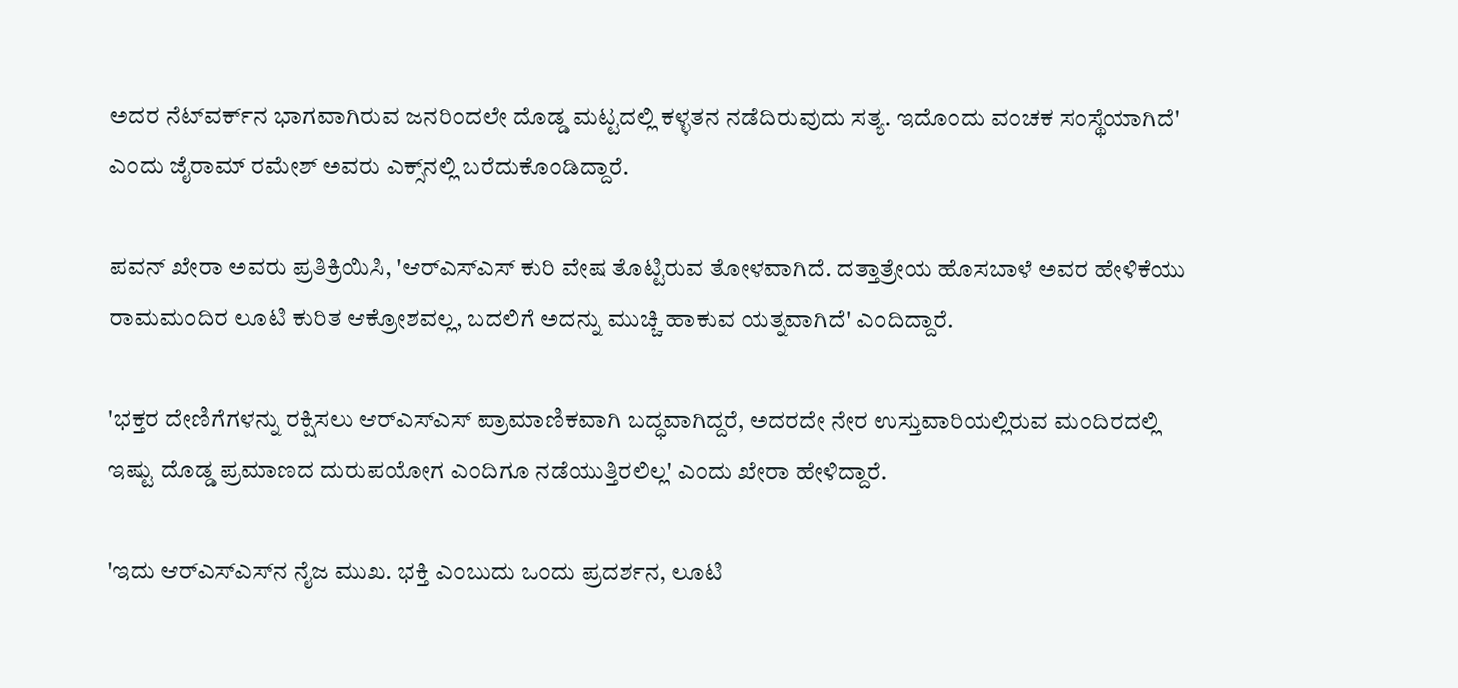ಅದರ ನೆಟ್‌ವರ್ಕ್‌ನ ಭಾಗವಾಗಿರುವ ಜನರಿಂದಲೇ ದೊಡ್ಡ ಮಟ್ಟದಲ್ಲಿ ಕಳ್ಳತನ ನಡೆದಿರುವುದು ಸತ್ಯ. ಇದೊಂದು ವಂಚಕ ಸಂಸ್ಥೆಯಾಗಿದೆ' ಎಂದು ಜೈರಾಮ್‌ ರಮೇಶ್‌ ಅವರು ಎಕ್ಸ್‌ನಲ್ಲಿ ಬರೆದುಕೊಂಡಿದ್ದಾರೆ.

ಪವನ್‌ ಖೇರಾ ಅವರು ಪ್ರತಿಕ್ರಿಯಿಸಿ, 'ಆರ್‌ಎಸ್‌ಎಸ್‌ ಕುರಿ ವೇಷ ತೊಟ್ಟಿರುವ ತೋಳವಾಗಿದೆ. ದತ್ತಾತ್ರೇಯ ಹೊಸಬಾಳೆ ಅವರ ಹೇಳಿಕೆಯು ರಾಮಮಂದಿರ ಲೂಟಿ ಕುರಿತ ಆಕ್ರೋಶವಲ್ಲ, ಬದಲಿಗೆ ಅದನ್ನು ಮುಚ್ಚಿ ಹಾಕುವ ಯತ್ನವಾಗಿದೆ' ಎಂದಿದ್ದಾರೆ.

'ಭಕ್ತರ ದೇಣಿಗೆಗಳನ್ನು ರಕ್ಷಿಸಲು ಆರ್‌ಎಸ್‌ಎಸ್ ಪ್ರಾಮಾಣಿಕವಾಗಿ ಬದ್ಧವಾಗಿದ್ದರೆ, ಅದರದೇ ನೇರ ಉಸ್ತುವಾರಿಯಲ್ಲಿರುವ ಮಂದಿರದಲ್ಲಿ ಇಷ್ಟು ದೊಡ್ಡ ಪ್ರಮಾಣದ ದುರುಪಯೋಗ ಎಂದಿಗೂ ನಡೆಯುತ್ತಿರಲಿಲ್ಲ' ಎಂದು ಖೇರಾ ಹೇಳಿದ್ದಾರೆ.

'ಇದು ಆರ್‌ಎಸ್‌ಎಸ್‌ನ ನೈಜ ಮುಖ. ಭಕ್ತಿ ಎಂಬುದು ಒಂದು ಪ್ರದರ್ಶನ, ಲೂಟಿ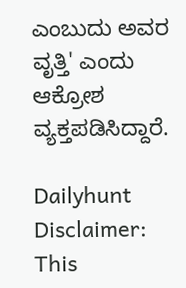ಎಂಬುದು ಅವರ ವೃತ್ತಿ' ಎಂದು ಆಕ್ರೋಶ ವ್ಯಕ್ತಪಡಿಸಿದ್ದಾರೆ.

Dailyhunt
Disclaimer: This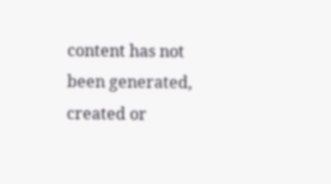content has not been generated, created or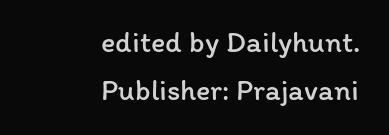edited by Dailyhunt. Publisher: Prajavani